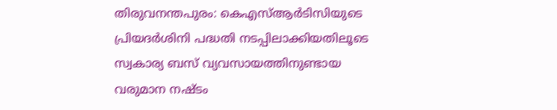തിരുവനന്തപുരം: കെഎസ്ആർടിസിയുടെ പ്രിയദർശിനി പദ്ധതി നടപ്പിലാക്കിയതിലൂടെ സ്വകാര്യ ബസ് വ്യവസായത്തിനുണ്ടായ വരുമാന നഷ്ടം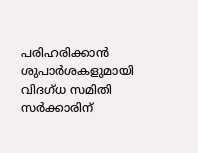പരിഹരിക്കാൻ ശുപാർശകളുമായി വിദഗ്ധ സമിതി സർക്കാരിന്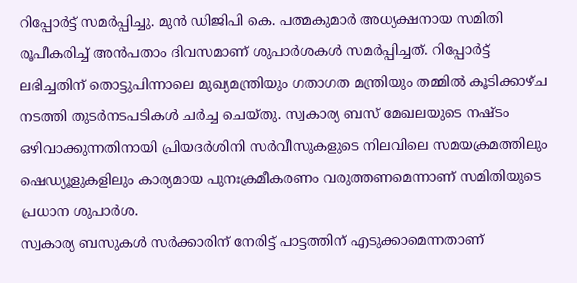റിപ്പോർട്ട് സമർപ്പിച്ചു. മുൻ ഡിജിപി കെ. പത്മകുമാർ അധ്യക്ഷനായ സമിതി രൂപീകരിച്ച് അൻപതാം ദിവസമാണ് ശുപാർശകൾ സമർപ്പിച്ചത്. റിപ്പോർട്ട് ലഭിച്ചതിന് തൊട്ടുപിന്നാലെ മുഖ്യമന്ത്രിയും ഗതാഗത മന്ത്രിയും തമ്മിൽ കൂടിക്കാഴ്ച നടത്തി തുടർനടപടികൾ ചർച്ച ചെയ്തു. സ്വകാര്യ ബസ് മേഖലയുടെ നഷ്ടം ഒഴിവാക്കുന്നതിനായി പ്രിയദർശിനി സർവീസുകളുടെ നിലവിലെ സമയക്രമത്തിലും ഷെഡ്യൂളുകളിലും കാര്യമായ പുനഃക്രമീകരണം വരുത്തണമെന്നാണ് സമിതിയുടെ പ്രധാന ശുപാർശ.
സ്വകാര്യ ബസുകൾ സർക്കാരിന് നേരിട്ട് പാട്ടത്തിന് എടുക്കാമെന്നതാണ്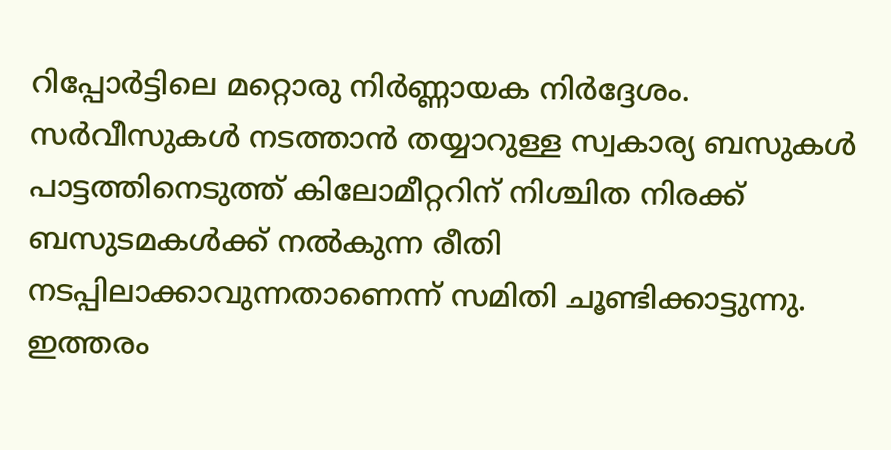റിപ്പോർട്ടിലെ മറ്റൊരു നിർണ്ണായക നിർദ്ദേശം. സർവീസുകൾ നടത്താൻ തയ്യാറുള്ള സ്വകാര്യ ബസുകൾ പാട്ടത്തിനെടുത്ത് കിലോമീറ്ററിന് നിശ്ചിത നിരക്ക് ബസുടമകൾക്ക് നൽകുന്ന രീതി നടപ്പിലാക്കാവുന്നതാണെന്ന് സമിതി ചൂണ്ടിക്കാട്ടുന്നു. ഇത്തരം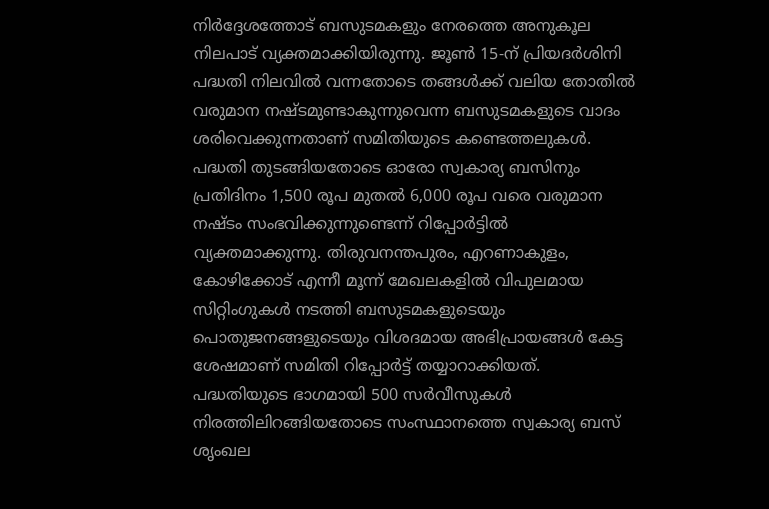നിർദ്ദേശത്തോട് ബസുടമകളും നേരത്തെ അനുകൂല നിലപാട് വ്യക്തമാക്കിയിരുന്നു. ജൂൺ 15-ന് പ്രിയദർശിനി പദ്ധതി നിലവിൽ വന്നതോടെ തങ്ങൾക്ക് വലിയ തോതിൽ വരുമാന നഷ്ടമുണ്ടാകുന്നുവെന്ന ബസുടമകളുടെ വാദം ശരിവെക്കുന്നതാണ് സമിതിയുടെ കണ്ടെത്തലുകൾ. പദ്ധതി തുടങ്ങിയതോടെ ഓരോ സ്വകാര്യ ബസിനും പ്രതിദിനം 1,500 രൂപ മുതൽ 6,000 രൂപ വരെ വരുമാന നഷ്ടം സംഭവിക്കുന്നുണ്ടെന്ന് റിപ്പോർട്ടിൽ വ്യക്തമാക്കുന്നു. തിരുവനന്തപുരം, എറണാകുളം, കോഴിക്കോട് എന്നീ മൂന്ന് മേഖലകളിൽ വിപുലമായ സിറ്റിംഗുകൾ നടത്തി ബസുടമകളുടെയും പൊതുജനങ്ങളുടെയും വിശദമായ അഭിപ്രായങ്ങൾ കേട്ട ശേഷമാണ് സമിതി റിപ്പോർട്ട് തയ്യാറാക്കിയത്.
പദ്ധതിയുടെ ഭാഗമായി 500 സർവീസുകൾ നിരത്തിലിറങ്ങിയതോടെ സംസ്ഥാനത്തെ സ്വകാര്യ ബസ് ശൃംഖല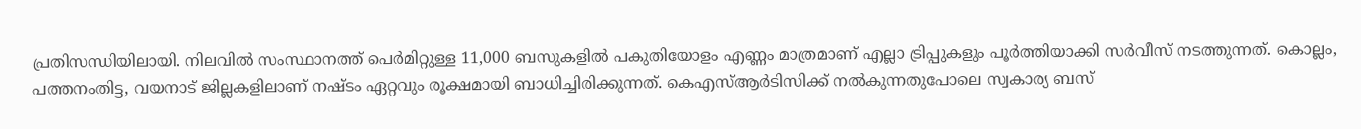പ്രതിസന്ധിയിലായി. നിലവിൽ സംസ്ഥാനത്ത് പെർമിറ്റുള്ള 11,000 ബസുകളിൽ പകുതിയോളം എണ്ണം മാത്രമാണ് എല്ലാ ട്രിപ്പുകളും പൂർത്തിയാക്കി സർവീസ് നടത്തുന്നത്. കൊല്ലം, പത്തനംതിട്ട, വയനാട് ജില്ലകളിലാണ് നഷ്ടം ഏറ്റവും രൂക്ഷമായി ബാധിച്ചിരിക്കുന്നത്. കെഎസ്ആർടിസിക്ക് നൽകുന്നതുപോലെ സ്വകാര്യ ബസ്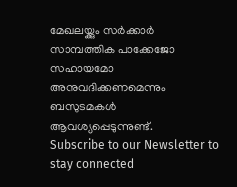മേഖലയ്ക്കും സർക്കാർ സാമ്പത്തിക പാക്കേജോ സഹായമോ അനുവദിക്കണമെന്നും ബസുടമകൾ ആവശ്യപ്പെടുന്നുണ്ട്.
Subscribe to our Newsletter to stay connected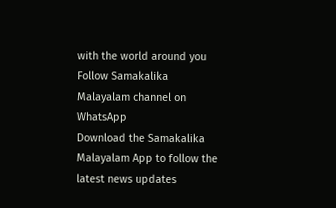with the world around you
Follow Samakalika Malayalam channel on WhatsApp
Download the Samakalika Malayalam App to follow the latest news updates